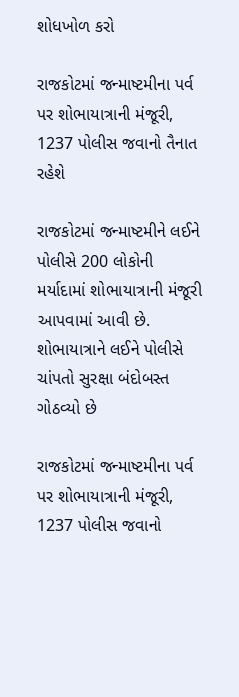શોધખોળ કરો

રાજકોટમાં જન્માષ્ટમીના પર્વ પર શોભાયાત્રાની મંજૂરી, 1237 પોલીસ જવાનો તૈનાત રહેશે

રાજકોટમાં જન્માષ્ટમીને લઈને પોલીસે 200 લોકોની મર્યાદામાં શોભાયાત્રાની મંજૂરી આપવામાં આવી છે. શોભાયાત્રાને લઈને પોલીસે ચાંપતો સુરક્ષા બંદોબસ્ત ગોઠવ્યો છે

રાજકોટમાં જન્માષ્ટમીના પર્વ પર શોભાયાત્રાની મંજૂરી, 1237 પોલીસ જવાનો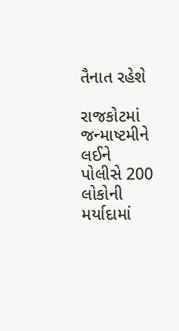તૈનાત રહેશે

રાજકોટમાં જન્માષ્ટમીને લઈને પોલીસે 200 લોકોની મર્યાદામાં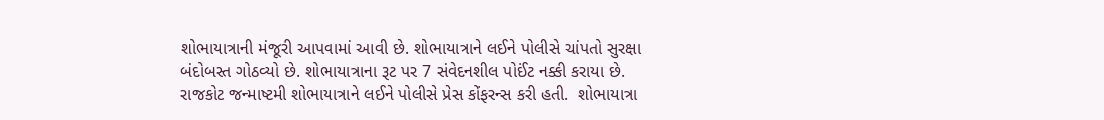શોભાયાત્રાની મંજૂરી આપવામાં આવી છે. શોભાયાત્રાને લઈને પોલીસે ચાંપતો સુરક્ષા બંદોબસ્ત ગોઠવ્યો છે. શોભાયાત્રાના રૂટ પર 7 સંવેદનશીલ પોઈંટ નક્કી કરાયા છે. રાજકોટ જન્માષ્ટમી શોભાયાત્રાને લઈને પોલીસે પ્રેસ કોંફરન્સ કરી હતી.  શોભાયાત્રા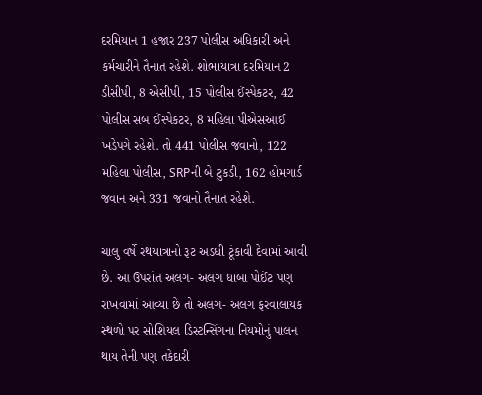દરમિયાન 1 હજાર 237 પોલીસ અધિકારી અને કર્મચારીને તૈનાત રહેશે. શોભાયાત્રા દરમિયાન 2 ડીસીપી, 8 એસીપી, 15 પોલીસ ઈંસ્પેકટર, 42 પોલીસ સબ ઈંસ્પેકટર, 8 મહિલા પીએસઆઈ ખડેપગે રહેશે. તો 441 પોલીસ જવાનો, 122 મહિલા પોલીસ, SRPની બે ટુકડી, 162 હોમગાર્ડ જવાન અને 331 જવાનો તૈનાત રહેશે.

ચાલુ વર્ષે રથયાત્રાનો રૂટ અડધી ટૂંકાવી દેવામાં આવી છે. આ ઉપરાંત અલગ- અલગ ધાબા પોઈંટ પણ રાખવામાં આવ્યા છે તો અલગ- અલગ ફરવાલાયક સ્થળો પર સોશિયલ ડિસ્ટન્સિંગના નિયમોનું પાલન થાય તેની પણ તકેદારી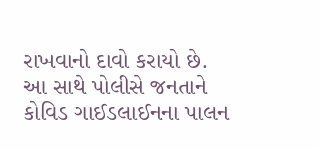રાખવાનો દાવો કરાયો છે. આ સાથે પોલીસે જનતાને કોવિડ ગાઈડલાઈનના પાલન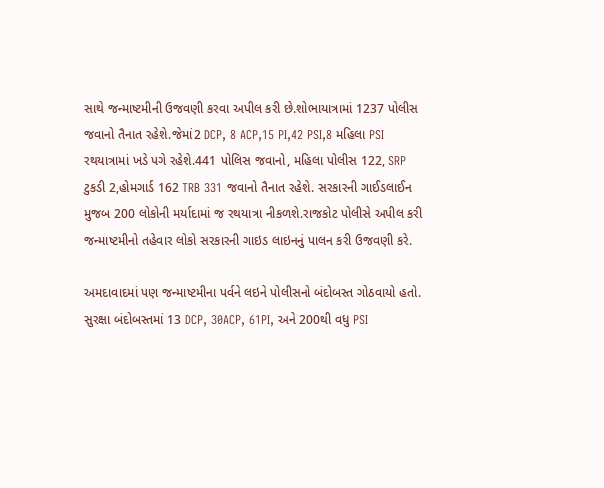સાથે જન્માષ્ટમીની ઉજવણી કરવા અપીલ કરી છે.શોભાયાત્રામાં 1237 પોલીસ જવાનો તૈનાત રહેશે.જેમાં2 DCP, 8 ACP,15 PI,42 PSI,8 મહિલા PSI રથયાત્રામાં ખડે પગે રહેશે.441 પોલિસ જવાનો, મહિલા પોલીસ 122, SRP ટુકડી 2,હોમગાર્ડ 162 TRB 331 જવાનો તૈનાત રહેશે. સરકારની ગાઈડલાઈન મુજબ 200 લોકોની મર્યાદામાં જ રથયાત્રા નીકળશે.રાજકોટ પોલીસે અપીલ કરી જન્માષ્ટમીનો તહેવાર લોકો સરકારની ગાઇડ લાઇનનું પાલન કરી ઉજવણી કરે.

અમદાવાદમાં પણ જન્માષ્ટમીના પર્વને લઇને પોલીસનો બંદોબસ્ત ગોઠવાયો હતો. સુરક્ષા બંદોબસ્તમાં 13 DCP, 30ACP, 61PI, અને 200થી વધુ PSI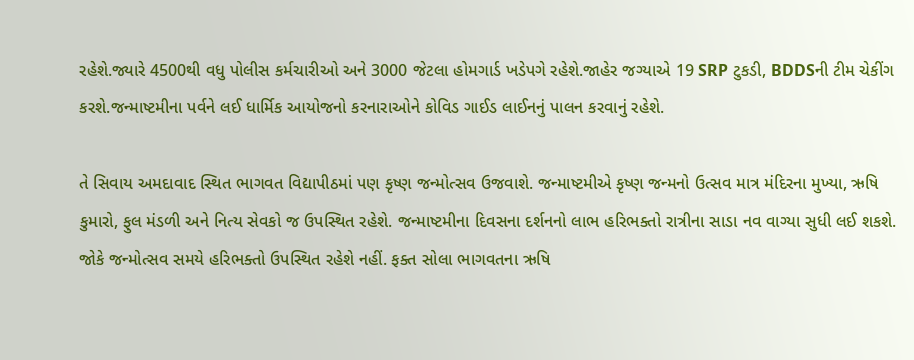રહેશે.જ્યારે 4500થી વધુ પોલીસ કર્મચારીઓ અને 3000 જેટલા હોમગાર્ડ ખડેપગે રહેશે.જાહેર જગ્યાએ 19 SRP ટુકડી, BDDSની ટીમ ચેકીંગ કરશે.જન્માષ્ટમીના પર્વને લઈ ધાર્મિક આયોજનો કરનારાઓને કોવિડ ગાઈડ લાઈનનું પાલન કરવાનું રહેશે.

તે સિવાય અમદાવાદ સ્થિત ભાગવત વિદ્યાપીઠમાં પણ કૃષ્ણ જન્મોત્સવ ઉજવાશે. જન્માષ્ટમીએ કૃષ્ણ જન્મનો ઉત્સવ માત્ર મંદિરના મુખ્યા, ઋષિ કુમારો, ફુલ મંડળી અને નિત્ય સેવકો જ ઉપસ્થિત રહેશે. જન્માષ્ટમીના દિવસના દર્શનનો લાભ હરિભક્તો રાત્રીના સાડા નવ વાગ્યા સુધી લઈ શકશે. જોકે જન્મોત્સવ સમયે હરિભક્તો ઉપસ્થિત રહેશે નહીં. ફક્ત સોલા ભાગવતના ઋષિ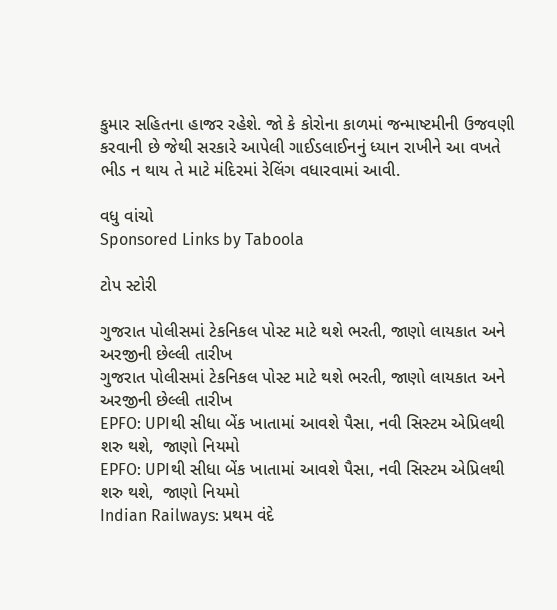કુમાર સહિતના હાજર રહેશે. જો કે કોરોના કાળમાં જન્માષ્ટમીની ઉજવણી કરવાની છે જેથી સરકારે આપેલી ગાઈડલાઈનનું ધ્યાન રાખીને આ વખતે ભીડ ન થાય તે માટે મંદિરમાં રેલિંગ વધારવામાં આવી.

વધુ વાંચો
Sponsored Links by Taboola

ટોપ સ્ટોરી

ગુજરાત પોલીસમાં ટેકનિકલ પોસ્ટ માટે થશે ભરતી, જાણો લાયકાત અને અરજીની છેલ્લી તારીખ
ગુજરાત પોલીસમાં ટેકનિકલ પોસ્ટ માટે થશે ભરતી, જાણો લાયકાત અને અરજીની છેલ્લી તારીખ
EPFO: UPIથી સીધા બેંક ખાતામાં આવશે પૈસા, નવી સિસ્ટમ એપ્રિલથી શરુ થશે,  જાણો નિયમો
EPFO: UPIથી સીધા બેંક ખાતામાં આવશે પૈસા, નવી સિસ્ટમ એપ્રિલથી શરુ થશે,  જાણો નિયમો
Indian Railways: પ્રથમ વંદે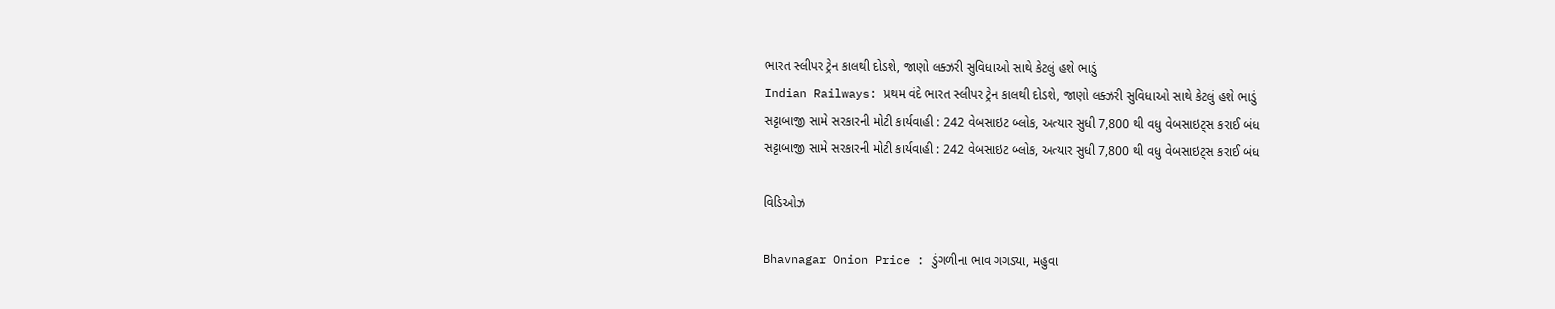ભારત સ્લીપર ટ્રેન કાલથી દોડશે, જાણો લક્ઝરી સુવિધાઓ સાથે કેટલું હશે ભાડું
Indian Railways: પ્રથમ વંદે ભારત સ્લીપર ટ્રેન કાલથી દોડશે, જાણો લક્ઝરી સુવિધાઓ સાથે કેટલું હશે ભાડું
સટ્ટાબાજી સામે સરકારની મોટી કાર્યવાહી : 242 વેબસાઇટ બ્લોક, અત્યાર સુધી 7,800 થી વધુ વેબસાઇટ્સ કરાઈ બંધ
સટ્ટાબાજી સામે સરકારની મોટી કાર્યવાહી : 242 વેબસાઇટ બ્લોક, અત્યાર સુધી 7,800 થી વધુ વેબસાઇટ્સ કરાઈ બંધ

વિડિઓઝ

Bhavnagar Onion Price : ડુંગળીના ભાવ ગગડ્યા, મહુવા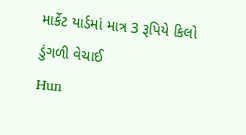માર્કેટ યાર્ડમાં માત્ર 3 રૂપિયે કિલો ડુંગળી વેચાઈ
Hun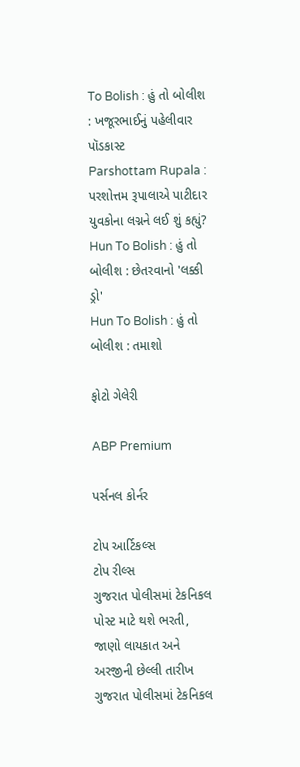To Bolish : હું તો બોલીશ : ખજૂરભાઈનું પહેલીવાર પૉડકાસ્ટ
Parshottam Rupala : પરશોત્તમ રૂપાલાએ પાટીદાર યુવકોના લગ્નને લઈ શું કહ્યું?
Hun To Bolish : હું તો બોલીશ : છેતરવાનો 'લક્કી ડ્રો'
Hun To Bolish : હું તો બોલીશ : તમાશો

ફોટો ગેલેરી

ABP Premium

પર્સનલ કોર્નર

ટોપ આર્ટિકલ્સ
ટોપ રીલ્સ
ગુજરાત પોલીસમાં ટેકનિકલ પોસ્ટ માટે થશે ભરતી, જાણો લાયકાત અને અરજીની છેલ્લી તારીખ
ગુજરાત પોલીસમાં ટેકનિકલ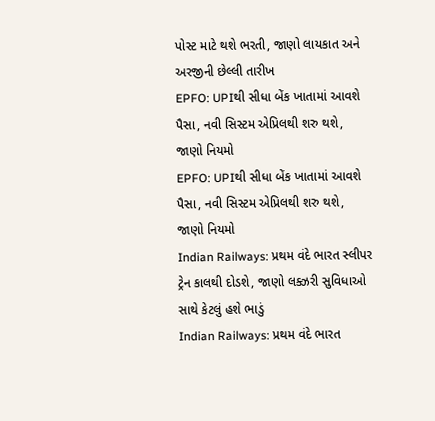પોસ્ટ માટે થશે ભરતી, જાણો લાયકાત અને અરજીની છેલ્લી તારીખ
EPFO: UPIથી સીધા બેંક ખાતામાં આવશે પૈસા, નવી સિસ્ટમ એપ્રિલથી શરુ થશે,  જાણો નિયમો
EPFO: UPIથી સીધા બેંક ખાતામાં આવશે પૈસા, નવી સિસ્ટમ એપ્રિલથી શરુ થશે,  જાણો નિયમો
Indian Railways: પ્રથમ વંદે ભારત સ્લીપર ટ્રેન કાલથી દોડશે, જાણો લક્ઝરી સુવિધાઓ સાથે કેટલું હશે ભાડું
Indian Railways: પ્રથમ વંદે ભારત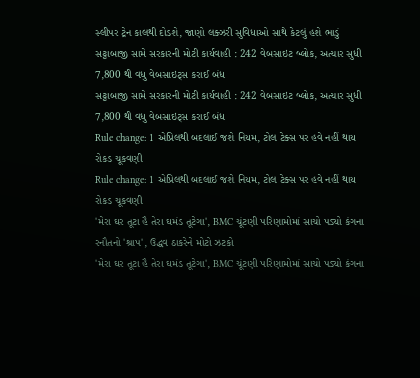સ્લીપર ટ્રેન કાલથી દોડશે, જાણો લક્ઝરી સુવિધાઓ સાથે કેટલું હશે ભાડું
સટ્ટાબાજી સામે સરકારની મોટી કાર્યવાહી : 242 વેબસાઇટ બ્લોક, અત્યાર સુધી 7,800 થી વધુ વેબસાઇટ્સ કરાઈ બંધ
સટ્ટાબાજી સામે સરકારની મોટી કાર્યવાહી : 242 વેબસાઇટ બ્લોક, અત્યાર સુધી 7,800 થી વધુ વેબસાઇટ્સ કરાઈ બંધ
Rule change: 1 એપ્રિલથી બદલાઈ જશે નિયમ, ટોલ ટેક્સ પર હવે નહીં થાય રોકડ ચૂકવણી
Rule change: 1 એપ્રિલથી બદલાઈ જશે નિયમ, ટોલ ટેક્સ પર હવે નહીં થાય રોકડ ચૂકવણી
'મેરા ઘર તૂટા હૈ તેરા ઘમંડ તૂટેગા', BMC ચૂંટણી પરિણામોમાં સાચો પડ્યો કંગના રનૌતનો 'શ્રાપ', ઉદ્ધવ ઠાકરેને મોટો ઝટકો
'મેરા ઘર તૂટા હૈ તેરા ઘમંડ તૂટેગા', BMC ચૂંટણી પરિણામોમાં સાચો પડ્યો કંગના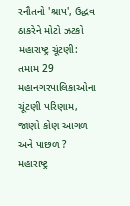રનૌતનો 'શ્રાપ', ઉદ્ધવ ઠાકરેને મોટો ઝટકો
મહારાષ્ટ્ર ચૂંટણી: તમામ 29  મહાનગરપાલિકાઓના ચૂંટણી પરિણામ,  જાણો કોણ આગળ અને પાછળ ?
મહારાષ્ટ્ર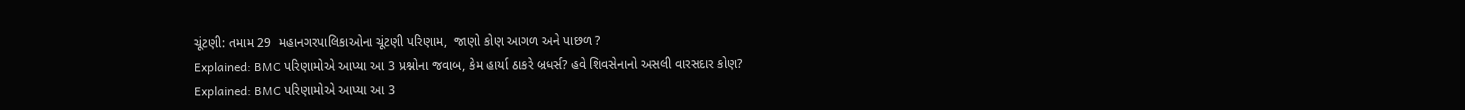ચૂંટણી: તમામ 29  મહાનગરપાલિકાઓના ચૂંટણી પરિણામ,  જાણો કોણ આગળ અને પાછળ ?
Explained: BMC પરિણામોએ આપ્યા આ 3 પ્રશ્નોના જવાબ, કેમ હાર્યા ઠાકરે બ્રધર્સ? હવે શિવસેનાનો અસલી વારસદાર કોણ?
Explained: BMC પરિણામોએ આપ્યા આ 3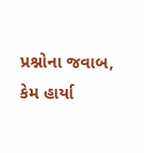પ્રશ્નોના જવાબ, કેમ હાર્યા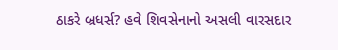ઠાકરે બ્રધર્સ? હવે શિવસેનાનો અસલી વારસદાર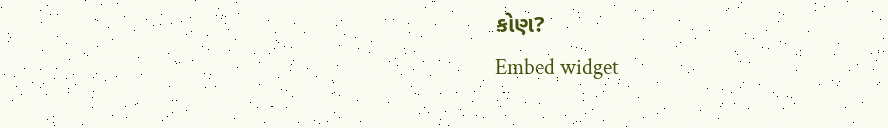કોણ?
Embed widget